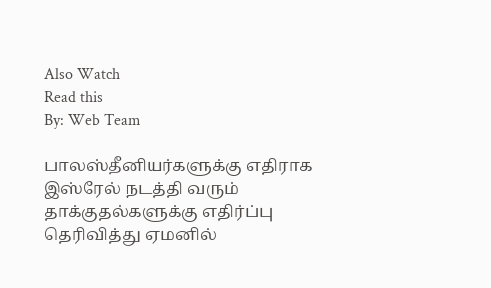Also Watch
Read this
By: Web Team

பாலஸ்தீனியர்களுக்கு எதிராக இஸ்ரேல் நடத்தி வரும் தாக்குதல்களுக்கு எதிர்ப்பு தெரிவித்து ஏமனில்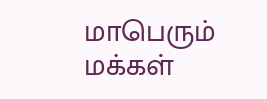மாபெரும் மக்கள்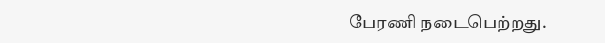பேரணி நடைபெற்றது.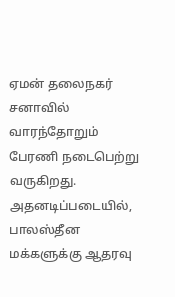ஏமன் தலைநகர் சனாவில் வாரந்தோறும் பேரணி நடைபெற்று வருகிறது. அதனடிப்படையில், பாலஸ்தீன மக்களுக்கு ஆதரவு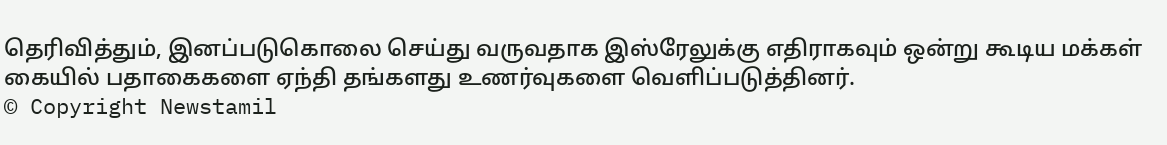தெரிவித்தும், இனப்படுகொலை செய்து வருவதாக இஸ்ரேலுக்கு எதிராகவும் ஒன்று கூடிய மக்கள் கையில் பதாகைகளை ஏந்தி தங்களது உணர்வுகளை வெளிப்படுத்தினர்.
© Copyright Newstamil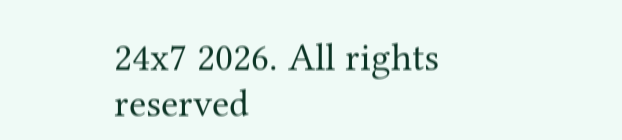24x7 2026. All rights reserved